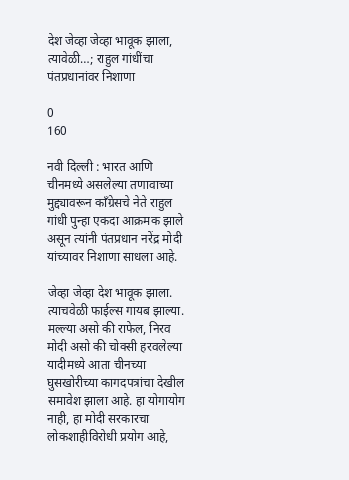देश जेव्हा जेव्हा भावूक झाला, त्यावेळी…; राहुल गांधींचा पंतप्रधानांवर निशाणा

0
160

नवी दिल्ली : भारत आणि चीनमध्ये असलेल्या तणावाच्या मुद्द्यावरून काँग्रेसचे नेते राहुल गांधी पुन्हा एकदा आक्रमक झाले असून त्यांनी पंतप्रधान नरेंद्र मोदी यांच्यावर निशाणा साधला आहे.

जेव्हा जेव्हा देश भावूक झाला. त्याचवेळी फाईल्स गायब झाल्या. मल्ल्या असो की राफेल, निरव मोदी असो की चोक्सी हरवलेल्या यादीमध्ये आता चीनच्या घुसखोरीच्या कागदपत्रांचा देखील समावेश झाला आहे. हा योगायोग नाही, हा मोदी सरकारचा लोकशाहीविरोधी प्रयोग आहे,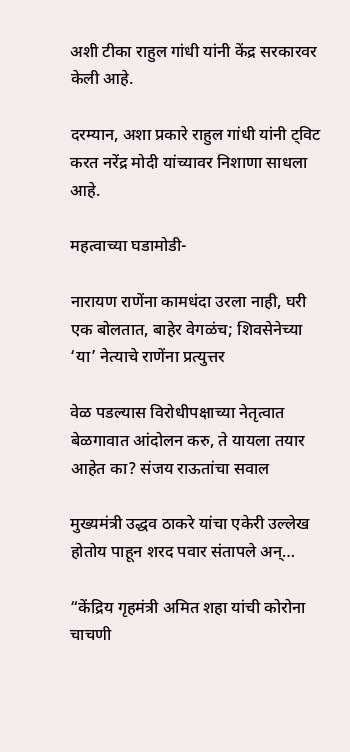अशी टीका राहुल गांधी यांनी केंद्र सरकारवर केली आहे.

दरम्यान, अशा प्रकारे राहुल गांधी यांनी ट्विट करत नरेंद्र मोदी यांच्यावर निशाणा साधला आहे.

महत्वाच्या घडामोडी-

नारायण राणेंना कामधंदा उरला नाही, घरी एक बोलतात, बाहेर वेगळंच; शिवसेनेच्या ‘या’ नेत्याचे राणेंना प्रत्युत्तर

वेळ पडल्यास विरोधीपक्षाच्या नेतृत्वात बेळगावात आंदोलन करु, ते यायला तयार आहेत का? संजय राऊतांचा सवाल

मुख्यमंत्री उद्धव ठाकरे यांचा एकेरी उल्लेख होतोय पाहून शरद पवार संतापले अन्…

“केंद्रिय गृहमंत्री अमित शहा यांची कोरोना चाचणी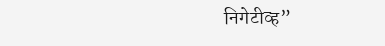निगेटीव्ह”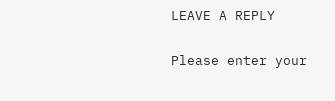LEAVE A REPLY

Please enter your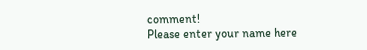comment!
Please enter your name here